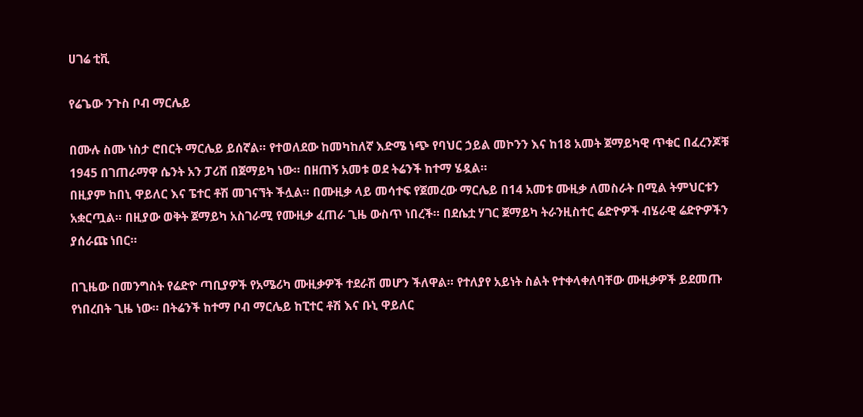ሀገሬ ቲቪ

የሬጌው ንጉስ ቦብ ማርሌይ

በሙሉ ስሙ ነስታ ሮበርት ማርሌይ ይሰኛል። የተወለደው ከመካከለኛ እድሜ ነጭ የባህር ኃይል መኮንን እና ከ18 አመት ጀማይካዊ ጥቁር በፈረንጆቹ 1945 በገጠራማዋ ሴንት አን ፓሪሽ በጀማይካ ነው። በዘጠኝ አመቱ ወደ ትሬንች ከተማ ሄዷል።
በዚያም ከበኒ ዋይለር እና ፔተር ቶሽ መገናኘት ችሏል። በሙዚቃ ላይ መሳተፍ የጀመረው ማርሌይ በ14 አመቱ ሙዚቃ ለመስራት በሚል ትምህርቱን አቋርጧል። በዚያው ወቅት ጀማይካ አስገራሚ የሙዚቃ ፈጠራ ጊዜ ውስጥ ነበረች። በደሴቷ ሃገር ጀማይካ ትራንዚስተር ሬድዮዎች ብሄራዊ ሬድዮዎችን ያሰራጩ ነበር።

በጊዜው በመንግስት የሬድዮ ጣቢያዎች የአሜሪካ ሙዚቃዎች ተደራሽ መሆን ችለዋል። የተለያየ አይነት ስልት የተቀላቀለባቸው ሙዚቃዎች ይደመጡ የነበረበት ጊዜ ነው። በትሬንች ከተማ ቦብ ማርሌይ ከፒተር ቶሽ እና ቡኒ ዋይለር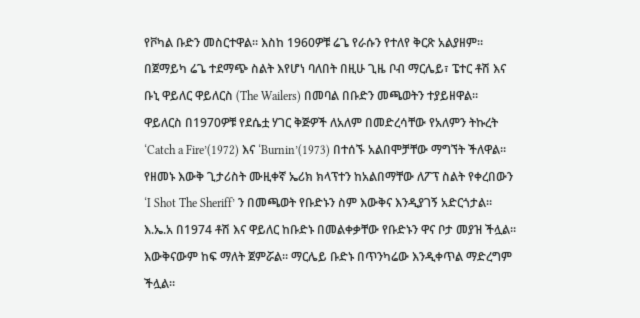የቮካል ቡድን መስርተዋል። እስከ 1960ዎቹ ሬጌ የራሱን የተለየ ቅርጽ አልያዘም። በጀማይካ ሬጌ ተደማጭ ስልት እየሆነ ባለበት በዚሁ ጊዜ ቦብ ማርሌይ፣ ፔተር ቶሽ እና ቡኒ ዋይለር ዋይለርስ (The Wailers) በመባል በቡድን መጫወትን ተያይዘዋል።
ዋይለርስ በ1970ዎቹ የደሴቷ ሃገር ቅጅዎች ለአለም በመድረሳቸው የአለምን ትኩረት ‘Catch a Fire’(1972) እና ‘Burnin’(1973) በተሰኙ አልበሞቻቸው ማግኘት ችለዋል። የዘመኑ እውቅ ጊታሪስት ሙዚቀኛ ኤሪክ ክላፕተን ከአልበማቸው ለፖፕ ስልት የቀረበውን ‘I Shot The Sheriff’ ን በመጫወት የቡድኑን ስም እውቅና እንዲያገኝ አድርጎታል። እ.ኤ.አ በ1974 ቶሽ እና ዋይለር ከቡድኑ በመልቀቃቸው የቡድኑን ዋና ቦታ መያዝ ችሏል። እውቅናውም ከፍ ማለት ጀምሯል። ማርሌይ ቡድኑ በጥንካሬው እንዲቀጥል ማድረግም ችሏል።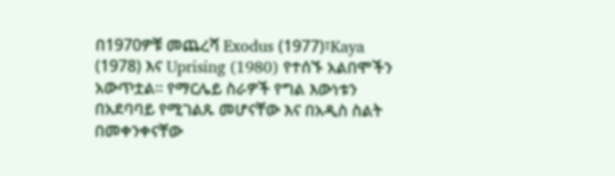በ1970ዎቹ መጨረሻ Exodus (1977)፣Kaya (1978) እና Uprising (1980) የተሰኙ አልበሞችን አውጥቷል። የማርሌይ ስራዎች የግል እውነቱን በአደባባይ የሚገልጹ መሆናቸው እና በአዲስ ስልት በመቀንቀናቸው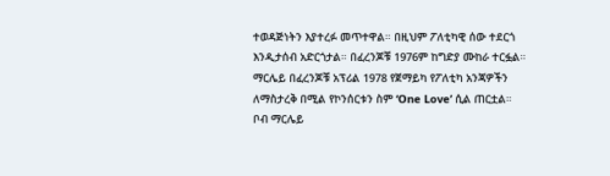ተወዳጅነትን እያተረፉ መጥተዋል። በዚህም ፖለቲካዊ ሰው ተደርጎ እንዲታሰብ አድርጎታል። በፈረንጆቹ 1976ም ከግድያ ሙከራ ተርፏል። ማርሌይ በፈረንጆቹ አፕሪል 1978 የጀማይካ የፖለቲካ አንጃዎችን ለማስታረቅ በሚል የኮንሰርቱን ስም ‘One Love’ ሲል ጠርቷል።
ቦብ ማርሌይ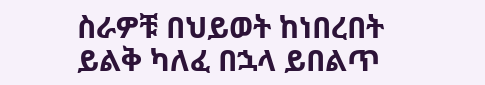ስራዎቹ በህይወት ከነበረበት ይልቅ ካለፈ በኋላ ይበልጥ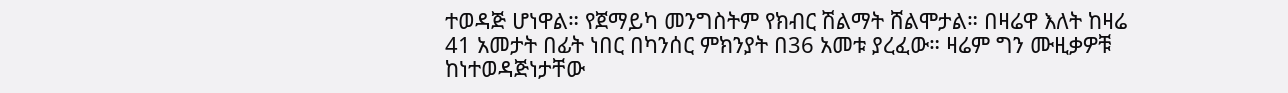ተወዳጅ ሆነዋል። የጀማይካ መንግስትም የክብር ሽልማት ሸልሞታል። በዛሬዋ እለት ከዛሬ 41 አመታት በፊት ነበር በካንሰር ምክንያት በ36 አመቱ ያረፈው። ዛሬም ግን ሙዚቃዎቹ ከነተወዳጅነታቸው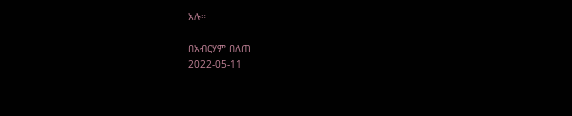አሉ።

በአብርሃም በለጠ
2022-05-11